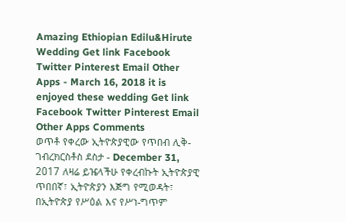Amazing Ethiopian Edilu&Hirute Wedding Get link Facebook Twitter Pinterest Email Other Apps - March 16, 2018 it is enjoyed these wedding Get link Facebook Twitter Pinterest Email Other Apps Comments
ወጥቶ የቀረው ኢትዮጵያዊው የጥበብ ሊቅ- ገብረክርስቶስ ደስታ - December 31, 2017 ለዛሬ ይዤላችሁ የቀረብኩት ኢትዮጵያዊ ጥበበኛ፣ ኢትዮጵያን እጅግ የሚወዳት፣ በኢትዮጵያ የሥዕል እና የሥነ-ግጥም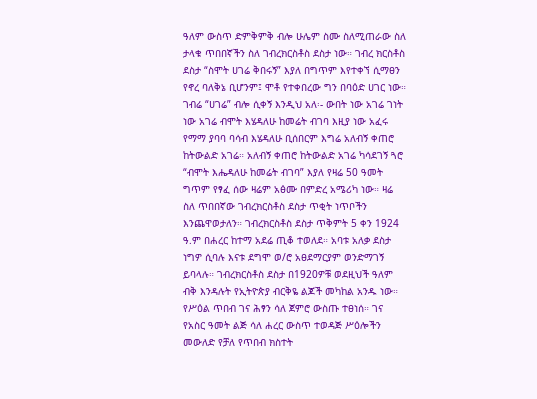ዓለም ውስጥ ድምቅምቅ ብሎ ሁሌም ስሙ ስለሚጠራው ስለ ታላቁ ጥበበኛችን ስለ ገብረክርስቶስ ደስታ ነው። ገብረ ክርስቶስ ደስታ “ስሞት ሀገሬ ቅበሩኝ” እያለ በግጥም እየተቀኘ ሲማፀን የኖረ ባለቅኔ ቢሆንም፤ ሞቶ የተቀበረው ግን በባዕድ ሀገር ነው። ገብሬ “ሀገሬ” ብሎ ሲቀኝ እንዲህ አለ፡- ውበት ነው አገሬ ገነት ነው አገሬ ብሞት እሄዳለሁ ከመሬት ብገባ እዚያ ነው አፈሩ የማማ ያባባ ባሳብ እሄዳለሁ ቢሰበርም እግሬ አለብኝ ቀጠሮ ከትውልድ አገሬ። አለብኝ ቀጠሮ ከትውልድ አገሬ ካሳደገኝ ጓሮ “ብሞት እሔዳለሁ ከመሬት ብገባ” እያለ የዛሬ 50 ዓመት ግጥም የፃፈ ሰው ዛሬም አፅሙ በምድረ አሜሪካ ነው። ዛሬ ስለ ጥበበኛው ገብረክርስቶስ ደስታ ጥቂት ነጥቦችን እንጨዋወታለን። ገብረክርስቶስ ደስታ ጥቅምት 5 ቀን 1924 ዓ.ም በሐረር ከተማ አደሬ ጢቆ ተወለደ። አባቱ አለቃ ደስታ ነግዎ ሲባሉ እናቱ ደግሞ ወ/ሮ አፀደማርያም ወንድማገኝ ይባላሉ። ገብረክርስቶስ ደስታ በ1920ዎቹ ወደዚህች ዓለም ብቅ እንዳሉት የኢትዮጵያ ብርቅዬ ልጆች መካከል አንዱ ነው። የሥዕል ጥበብ ገና ሕፃን ሳለ ጀምሮ ውስጡ ተፀነሰ። ገና የአስር ዓመት ልጅ ሳለ ሐረር ውስጥ ተወዳጅ ሥዕሎችን መውለድ የቻለ የጥበብ ክስተት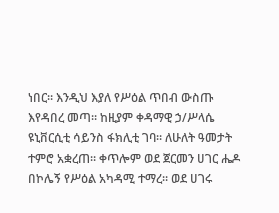ነበር። እንዲህ እያለ የሥዕል ጥበብ ውስጡ እየዳበረ መጣ። ከዚያም ቀዳማዊ ኃ/ሥላሴ ዩኒቨርሲቲ ሳይንስ ፋክሊቲ ገባ። ለሁለት ዓመታት ተምሮ አቋረጠ። ቀጥሎም ወደ ጀርመን ሀገር ሔዶ በኮሌኝ የሥዕል አካዳሚ ተማረ። ወደ ሀገሩ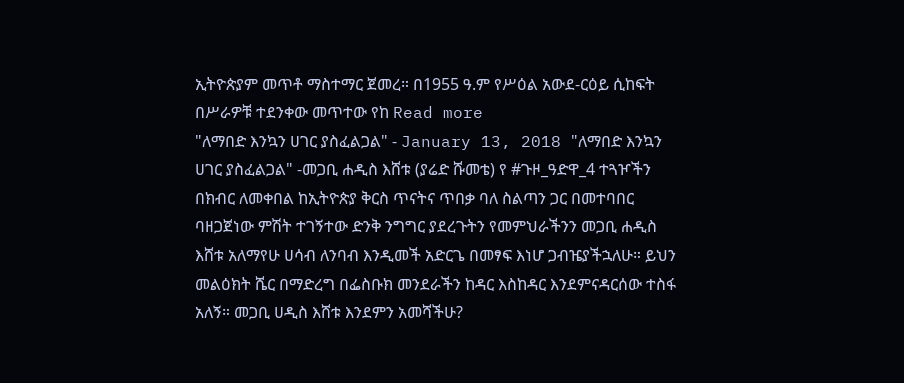ኢትዮጵያም መጥቶ ማስተማር ጀመረ። በ1955 ዓ.ም የሥዕል አውደ-ርዕይ ሲከፍት በሥራዎቹ ተደንቀው መጥተው የከ Read more
"ለማበድ እንኳን ሀገር ያስፈልጋል" - January 13, 2018 "ለማበድ እንኳን ሀገር ያስፈልጋል" -መጋቢ ሐዲስ እሸቱ (ያሬድ ሹመቴ) የ #ጉዞ_ዓድዋ_4 ተጓዦችን በክብር ለመቀበል ከኢትዮጵያ ቅርስ ጥናትና ጥበቃ ባለ ስልጣን ጋር በመተባበር ባዘጋጀነው ምሽት ተገኝተው ድንቅ ንግግር ያደረጉትን የመምህራችንን መጋቢ ሐዲስ እሸቱ አለማየሁ ሀሳብ ለንባብ እንዲመች አድርጌ በመፃፍ እነሆ ጋብዤያችኋለሁ። ይህን መልዕክት ሼር በማድረግ በፌስቡክ መንደራችን ከዳር እስከዳር እንደምናዳርሰው ተስፋ አለኝ። መጋቢ ሀዲስ እሸቱ እንደምን አመሻችሁ?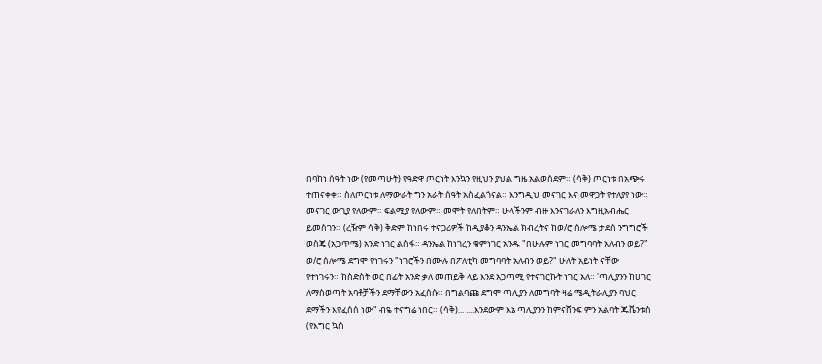በባከነ ሰዓት ነው (የመጣሁት) የዓድዋ ጦርነት እንኳን የዚህን ያህል ግዜ አልወሰደም። (ሳቅ) ጦርነቱ በአጭሩ ተጠናቀቀ። ስለጦርነቱ ለማውራት ግን አራት ሰዓት አስፈልጎናል። እንግዲህ መናገር እና መዋጋት የተለያየ ነው። መናገር ውጊያ የለውም። ፍልሚያ የለውም። መሞት የለበትም። ሁላችንም ብዙ እንናገራለን እግዚአብሔር ይመስገን። (ረዥም ሳቅ) ቅድም ከነበሩ ተናጋሪዎች ከዲያቆን ዳንኤል ክብረትና ከወ/ሮ ሰሎሜ ታደሰ ንግግሮች ወስጄ (አጋጥሜ) አንድ ነገር ልስፋ። ዳንኤል ከነገረን ቁምነገር አንዱ "በሁሉም ነገር መግባባት አለብን ወይ?" ወ/ሮ ሰሎሜ ደግሞ የነገሩን "ነገሮችን በሙሉ በፖለቲካ መግባባት አለብን ወይ?" ሁለት አይነት ናቸው የተነገሩን። ከስድስት ወር በፊት አንድ ቃለ መጠይቅ ላይ እንደ አጋጣሚ የተናገርኩት ነገር አለ። 'ጣሊያንን ከሀገር ለማስወጣት አባቶቻችን ደማቸውን አፈሰሱ። በግልባጩ ደግሞ ጣሊያን ለመግባት ዛሬ ሜዲትራሊያን ባህር ደማችን እየፈሰሰ ነው" ብዬ ተናግሬ ነበር። (ሳቅ)... ....እንደውም እኔ ጣሊያንን ከምናሸንፍ ምን አልባት ጁቬንቱስ (የእግር ኳስ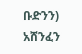ቡድንን) አሸንፈን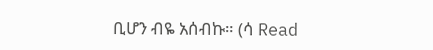ቢሆን ብዬ አሰብኩ። (ሳ Read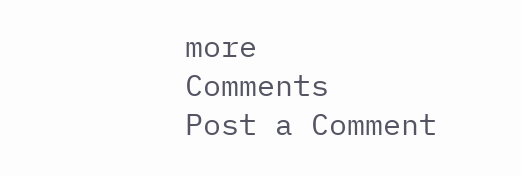more
Comments
Post a Comment